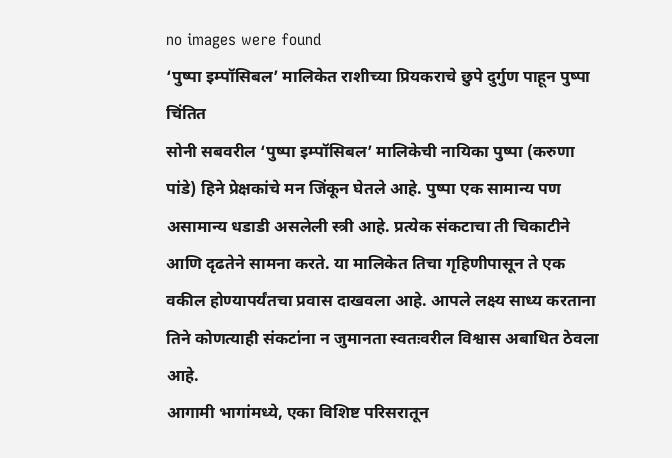no images were found
‘पुष्पा इम्पॉसिबल’ मालिकेत राशीच्या प्रियकराचे छुपे दुर्गुण पाहून पुष्पा चिंतित
सोनी सबवरील ‘पुष्पा इम्पॉसिबल’ मालिकेची नायिका पुष्पा (करुणा पांडे) हिने प्रेक्षकांचे मन जिंकून घेतले आहे. पुष्पा एक सामान्य पण असामान्य धडाडी असलेली स्त्री आहे. प्रत्येक संकटाचा ती चिकाटीने आणि दृढतेने सामना करते. या मालिकेत तिचा गृहिणीपासून ते एक वकील होण्यापर्यंतचा प्रवास दाखवला आहे. आपले लक्ष्य साध्य करताना तिने कोणत्याही संकटांना न जुमानता स्वतःवरील विश्वास अबाधित ठेवला आहे.
आगामी भागांमध्ये, एका विशिष्ट परिसरातून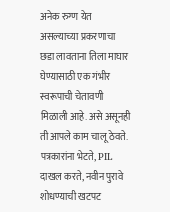अनेक रुग्ण येत असल्याच्या प्रकरणाचा छडा लावताना तिला माघार घेण्यासाठी एक गंभीर स्वरूपाची चेतावणी मिळाली आहे. असे असूनही ती आपले काम चालू ठेवते. पत्रकारांना भेटते, PIL दाखल करते, नवीन पुरावे शोधण्याची खटपट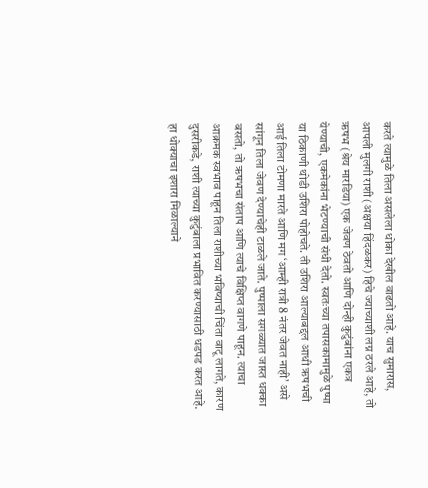करते त्यामुळे तिला असलेला धोका देखील वाढतो आहे. याच सुमारास, आपली मुलगी राशी (अक्षया हिंदळकर) हिचे ज्याच्याशी लग्न ठरले आहे, तो ऋषभ (श्रेय मारडिया) एक जेवण ठेवतो आणि दोन्ही कुटुंबांना एकत्र येण्याची, एकमेकांना भेटण्याची संधी देतो. स्वतःच्या तपासकामामुळे पुष्पा या ठिकाणी थोडी उशिरा पोहोचते. ती उशिरा आल्याबद्दल आधी ऋषभची आई तिला टोमणा मारते आणि मग ‘आम्ही रात्री 8 नंतर जेवत नाही’ असे सांगून तिला जेवण देण्याचेही टाळले जाते. पुष्पाला सगळ्यात जास्त धक्का बसतो, तो ऋषभचा संताप आणि त्याचे विक्षिप्त वागणे पाहून. त्याचा आक्रमक स्वभाव पाहून तिला राशीच्या भविष्याची चिंता वाटू लागते, कारण दुसरीकडे, राशी त्याच्या कुटुंबाला प्रभावित करण्यासाठी धडपड करत आहे.
हा धोक्याचा इशारा मिळाल्याने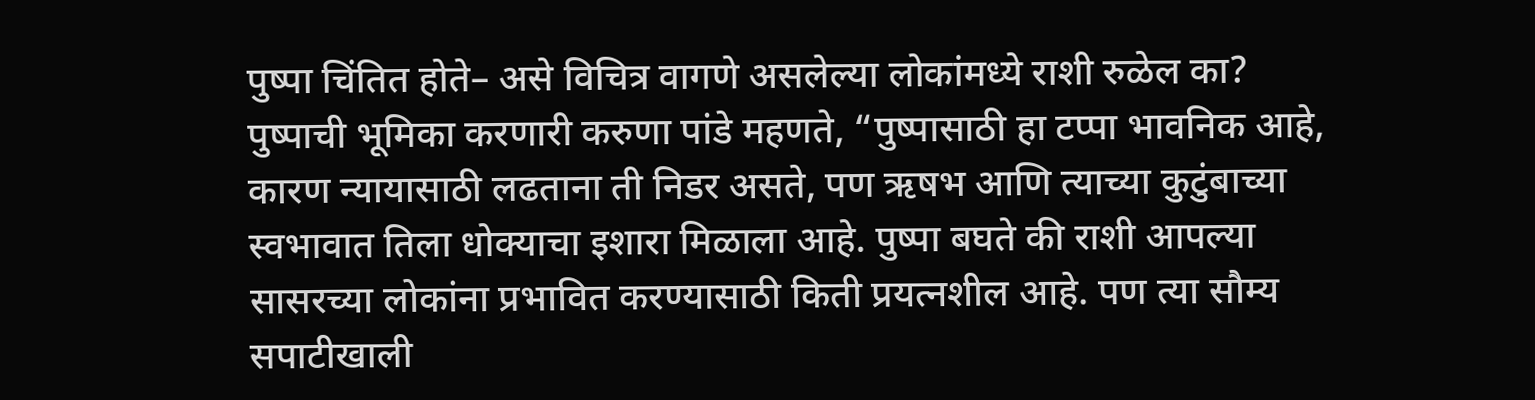पुष्पा चिंतित होते– असे विचित्र वागणे असलेल्या लोकांमध्ये राशी रुळेल का?
पुष्पाची भूमिका करणारी करुणा पांडे महणते, “पुष्पासाठी हा टप्पा भावनिक आहे, कारण न्यायासाठी लढताना ती निडर असते, पण ऋषभ आणि त्याच्या कुटुंबाच्या स्वभावात तिला धोक्याचा इशारा मिळाला आहे. पुष्पा बघते की राशी आपल्या सासरच्या लोकांना प्रभावित करण्यासाठी किती प्रयत्नशील आहे. पण त्या सौम्य सपाटीखाली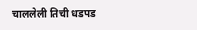चाललेली तिची धडपड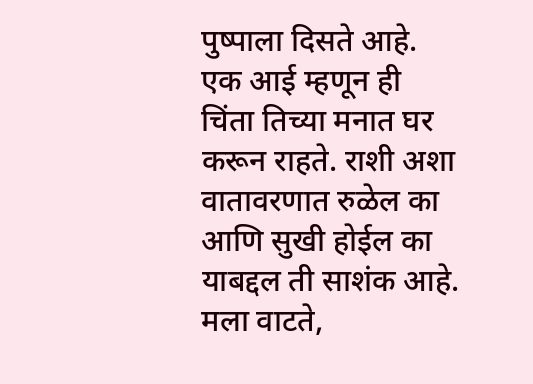पुष्पाला दिसते आहे. एक आई म्हणून ही चिंता तिच्या मनात घर करून राहते. राशी अशा वातावरणात रुळेल का आणि सुखी होईल का याबद्दल ती साशंक आहे. मला वाटते,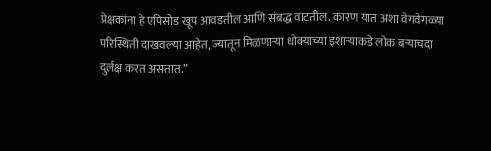प्रेक्षकांना हे एपिसोड खूप आवडतील आणि संबद्ध वाटतील. कारण यात अशा वेगवेगळ्या परिस्थिती दाखवल्या आहेत, ज्यातून मिळणाऱ्या धोक्याच्या इशाऱ्याकडे लोक बऱ्याचदा दुर्लक्ष करत असतात.”